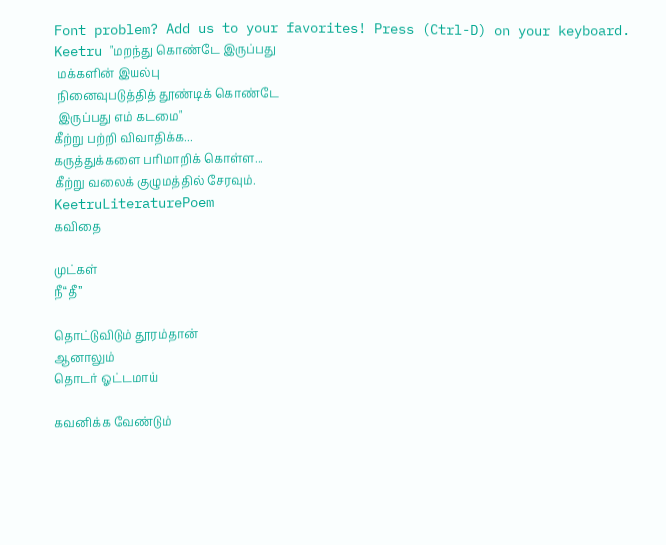Font problem? Add us to your favorites! Press (Ctrl-D) on your keyboard.
Keetru "மறந்து கொண்டே இருப்பது
 மக்களின் இயல்பு
 நினைவுபடுத்தித் தூண்டிக் கொண்டே
 இருப்பது எம் கடமை"
கீற்று பற்றி விவாதிக்க...
கருத்துக்களை பரிமாறிக் கொள்ள...
கீற்று வலைக் குழுமத்தில் சேரவும்.
KeetruLiteraturePoem
கவிதை

முட்கள்
நீ“தீ”

தொட்டுவிடும் தூரம்தான்
ஆனாலும்
தொடர் ஓட்டமாய்

கவனிக்க வேண்டும்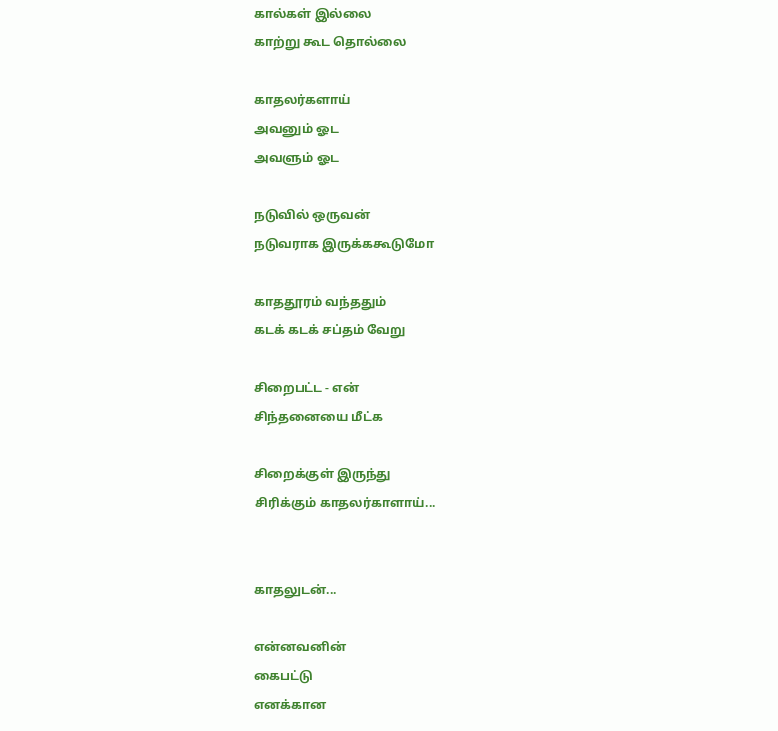கால்கள் இல்லை
காற்று கூட தொல்லை

காதலர்களாய்
அவனும் ஓட
அவளும் ஓட

நடுவில் ஒருவன்
நடுவராக இருக்ககூடுமோ

காததூரம் வந்ததும்
கடக் கடக் சப்தம் வேறு

சிறைபட்ட - என்
சிந்தனையை மீட்க

சிறைக்குள் இருந்து
சிரிக்கும் காதலர்காளாய்...


காதலுடன்...

என்னவனின்
கைபட்டு
எனக்கான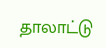தாலாட்டு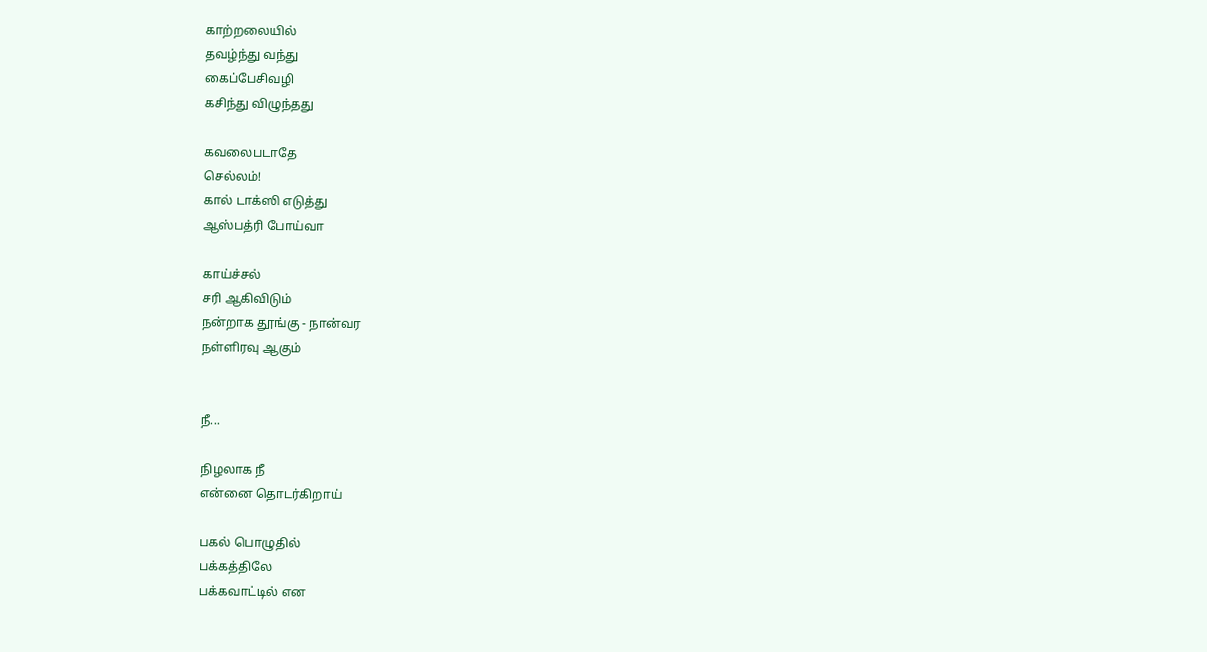காற்றலையில்
தவழ்ந்து வந்து
கைப்பேசிவழி
கசிந்து விழுந்தது

கவலைபடாதே
செல்லம்!
கால் டாக்ஸி எடுத்து
ஆஸ்பத்ரி போய்வா

காய்ச்சல்
சரி ஆகிவிடும்
நன்றாக தூங்கு - நான்வர
நள்ளிரவு ஆகும்


நீ...

நிழலாக நீ
என்னை தொடர்கிறாய்

பகல் பொழுதில்
பக்கத்திலே
பக்கவாட்டில் என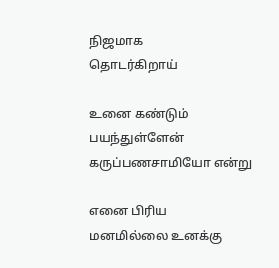நிஜமாக
தொடர்கிறாய்

உனை கண்டும்
பயந்துள்ளேன்
கருப்பணசாமியோ என்று

எனை பிரிய
மனமில்லை உனக்கு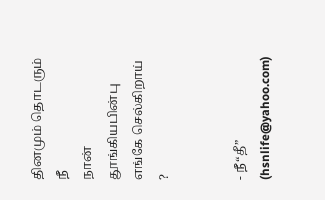தினமும் தொடரும் நீ
நான் தூங்கியபின்பு
எங்கே செல்கிறாய் ?


- நீ“தீ” (hsnlife@yahoo.com)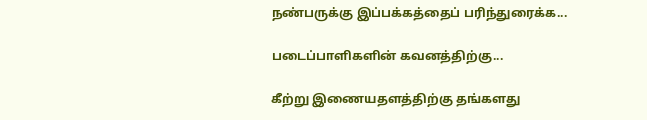நண்பருக்கு இப்பக்கத்தைப் பரிந்துரைக்க...

படைப்பாளிகளின் கவனத்திற்கு...

கீற்று இணையதளத்திற்கு தங்களது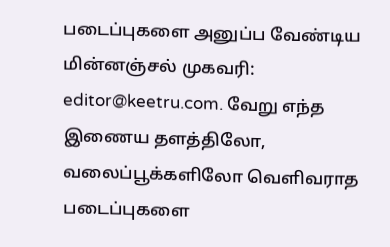படைப்புகளை அனுப்ப வேண்டிய மின்னஞ்சல் முகவரி: editor@keetru.com. வேறு எந்த இணைய தளத்திலோ, வலைப்பூக்களிலோ வெளிவராத படைப்புகளை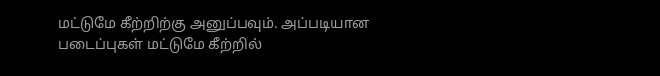மட்டுமே கீற்றிற்கு அனுப்பவும். அப்படியான படைப்புகள் மட்டுமே கீற்றில்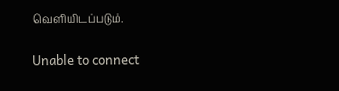வெளியிடப்படும்.

Unable to connect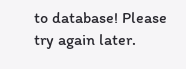to database! Please try again later.